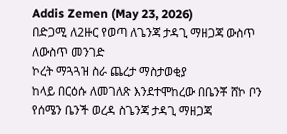Addis Zemen (May 23, 2026)
በድጋሚ ለ2ዙር የወጣ ለጌንጃ ታዳጊ ማዘጋጃ ውስጥ ለውስጥ መንገድ
ኮረት ማጓጓዝ ስራ ጨረታ ማስታወቂያ
ከላይ በርዕሱ ለመገለጽ እንደተሞከረው በቤንቾ ሸኮ ቦን የሰሜን ቤንች ወረዳ ስጌንጃ ታዳጊ ማዘጋጃ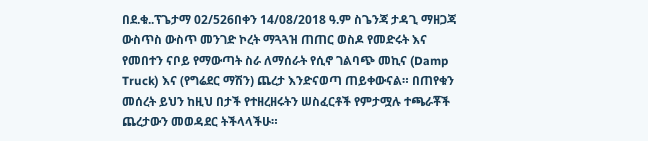በደ.ቁ..ፕጌታማ 02/526በቀን 14/08/2018 ዓ.ም ስጌንጃ ታዳጊ ማዘጋጃ ውስጥስ ውስጥ መንገድ ኮረት ማጓጓዝ ጠጠር ወስዶ የመድሩት እና የመበተን ናቦይ የማውጣት ስራ ለማሰራት የሲኖ ገልባጭ መኪና (Damp Truck) እና (የግሬደር ማሽን) ጨረታ እንድናወጣ ጠይቀውናል። በጠየቁን መሰረት ይህን ከዚህ በታች የተዘረዘሩትን ሠስፈርቶች የምታሟሉ ተጫራቾች ጨረታውን መወዳደር ትችላላችሁ።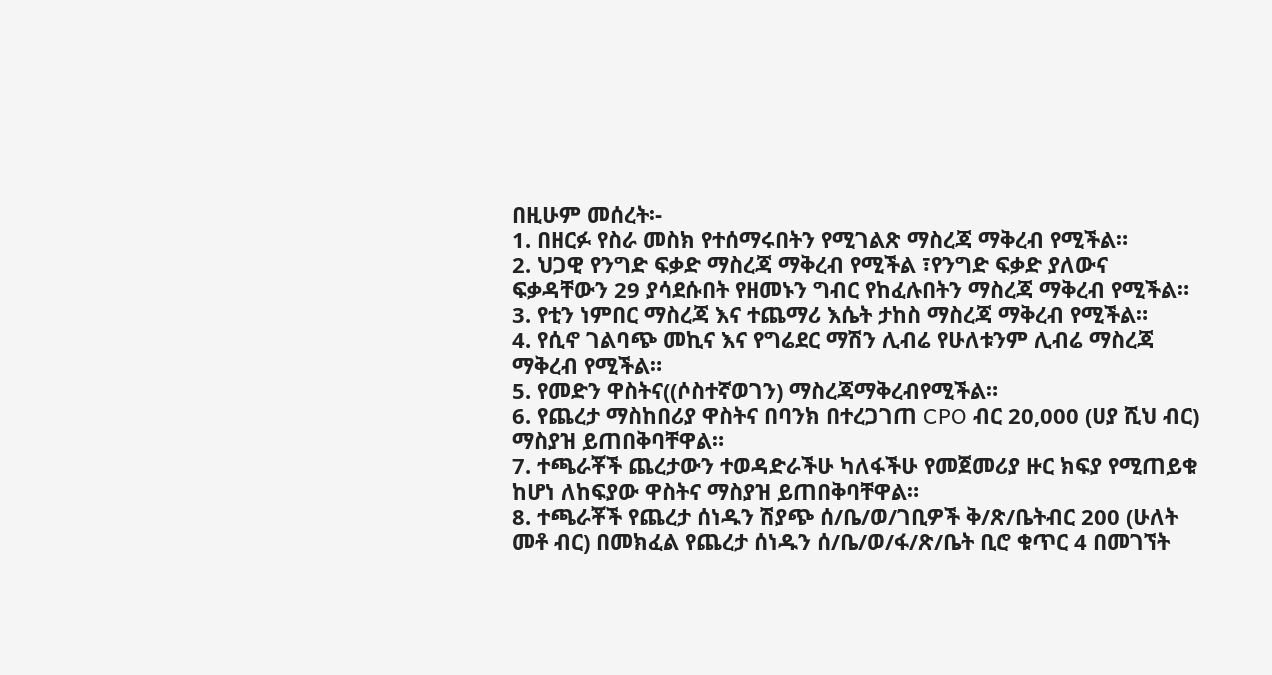በዚሁም መሰረት፡-
1. በዘርፉ የስራ መስክ የተሰማሩበትን የሚገልጽ ማስረጃ ማቅረብ የሚችል።
2. ህጋዊ የንግድ ፍቃድ ማስረጃ ማቅረብ የሚችል ፣የንግድ ፍቃድ ያለውና ፍቃዳቸውን 29 ያሳደሱበት የዘመኑን ግብር የከፈሉበትን ማስረጃ ማቅረብ የሚችል።
3. የቲን ነምበር ማስረጃ እና ተጨማሪ እሴት ታከስ ማስረጃ ማቅረብ የሚችል።
4. የሲኖ ገልባጭ መኪና እና የግሬደር ማሽን ሊብሬ የሁለቱንም ሊብሬ ማስረጃ ማቅረብ የሚችል።
5. የመድን ዋስትና((ሶስተኛወገን) ማስረጃማቅረብየሚችል።
6. የጨረታ ማስከበሪያ ዋስትና በባንክ በተረጋገጠ CPO ብር 20,000 (ሀያ ሺህ ብር) ማስያዝ ይጠበቅባቸዋል።
7. ተጫራቾች ጨረታውን ተወዳድራችሁ ካለፋችሁ የመጀመሪያ ዙር ክፍያ የሚጠይቁ ከሆነ ለከፍያው ዋስትና ማስያዝ ይጠበቅባቸዋል።
8. ተጫራቾች የጨረታ ሰነዱን ሽያጭ ሰ/ቤ/ወ/ገቢዎች ቅ/ጽ/ቤትብር 200 (ሁለት መቶ ብር) በመክፈል የጨረታ ሰነዱን ሰ/ቤ/ወ/ፋ/ጽ/ቤት ቢሮ ቁጥር 4 በመገኘት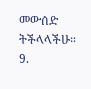መውሰድ ትችላላችሁ።
9.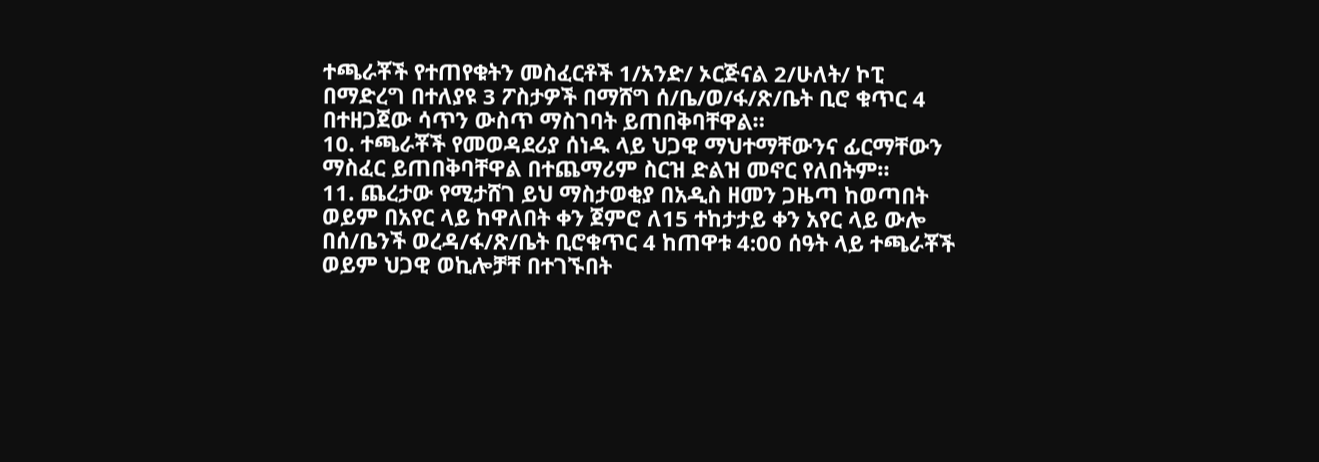ተጫራቾች የተጠየቁትን መስፈርቶች 1/አንድ/ ኦርጅናል 2/ሁለት/ ኮፒ በማድረግ በተለያዩ 3 ፖስታዎች በማሸግ ሰ/ቤ/ወ/ፋ/ጽ/ቤት ቢሮ ቁጥር 4 በተዘጋጀው ሳጥን ውስጥ ማስገባት ይጠበቅባቸዋል።
10. ተጫራቾች የመወዳደሪያ ሰነዱ ላይ ህጋዊ ማህተማቸውንና ፊርማቸውን ማስፈር ይጠበቅባቸዋል በተጨማሪም ስርዝ ድልዝ መኖር የለበትም።
11. ጨረታው የሚታሸገ ይህ ማስታወቂያ በአዲስ ዘመን ጋዜጣ ከወጣበት ወይም በአየር ላይ ከዋለበት ቀን ጀምሮ ለ15 ተከታታይ ቀን አየር ላይ ውሎ በሰ/ቤንች ወረዳ/ፋ/ጽ/ቤት ቢሮቁጥር 4 ከጠዋቱ 4:00 ሰዓት ላይ ተጫራቾች ወይም ህጋዊ ወኪሎቻቸ በተገኙበት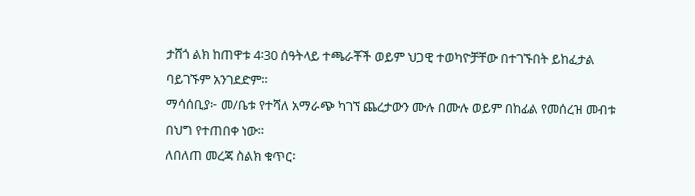ታሸጎ ልክ ከጠዋቱ 4፡30 ሰዓትላይ ተጫራቾች ወይም ህጋዊ ተወካዮቻቸው በተገኙበት ይከፈታል ባይገኙም አንገደድም።
ማሳሰቢያ፦ መ/ቤቱ የተሻለ አማራጭ ካገኘ ጨረታውን ሙሉ በሙሉ ወይም በከፊል የመሰረዝ መብቱ በህግ የተጠበቀ ነው።
ለበለጠ መረጃ ስልክ ቁጥር፡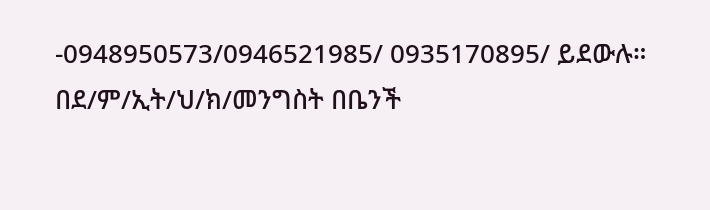-0948950573/0946521985/ 0935170895/ ይደውሉ።
በደ/ም/ኢት/ህ/ክ/መንግስት በቤንች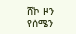ሸኮ ዞን የሰሜን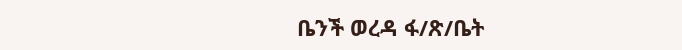ቤንች ወረዳ ፋ/ጽ/ቤት